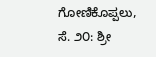ಗೋಣಿಕೊಪ್ಪಲು, ಸೆ. ೨೦: ಶ್ರೀ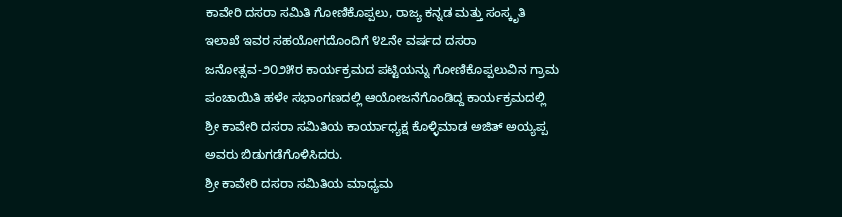ಕಾವೇರಿ ದಸರಾ ಸಮಿತಿ ಗೋಣಿಕೊಪ್ಪಲು, ರಾಜ್ಯ ಕನ್ನಡ ಮತ್ತು ಸಂಸ್ಕೃತಿ ಇಲಾಖೆ ಇವರ ಸಹಯೋಗದೊಂದಿಗೆ ೪೭ನೇ ವರ್ಷದ ದಸರಾ ಜನೋತ್ಸವ-೨೦೨೫ರ ಕಾರ್ಯಕ್ರಮದ ಪಟ್ಟಿಯನ್ನು ಗೋಣಿಕೊಪ್ಪಲುವಿನ ಗ್ರಾಮ ಪಂಚಾಯಿತಿ ಹಳೇ ಸಭಾಂಗಣದಲ್ಲಿ ಆಯೋಜನೆಗೊಂಡಿದ್ದ ಕಾರ್ಯಕ್ರಮದಲ್ಲಿ ಶ್ರೀ ಕಾವೇರಿ ದಸರಾ ಸಮಿತಿಯ ಕಾರ್ಯಾಧ್ಯಕ್ಷ ಕೊಳ್ಳಿಮಾಡ ಅಜಿತ್ ಅಯ್ಯಪ್ಪ ಅವರು ಬಿಡುಗಡೆಗೊಳಿಸಿದರು.
ಶ್ರೀ ಕಾವೇರಿ ದಸರಾ ಸಮಿತಿಯ ಮಾಧ್ಯಮ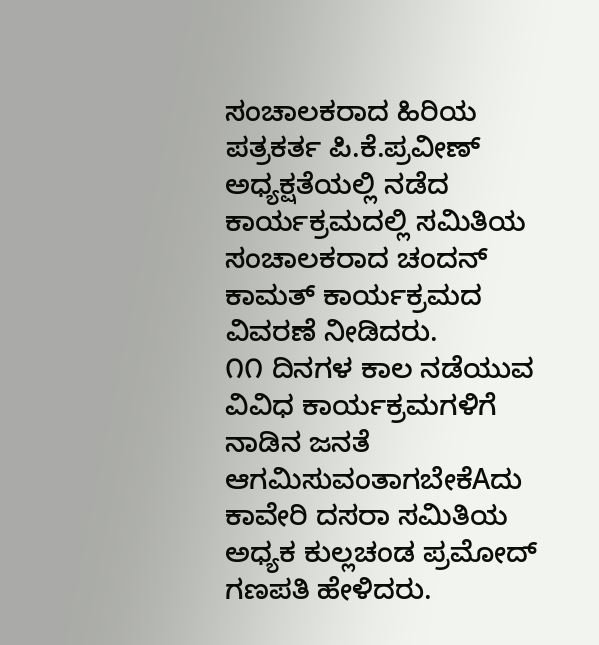ಸಂಚಾಲಕರಾದ ಹಿರಿಯ ಪತ್ರಕರ್ತ ಪಿ.ಕೆ.ಪ್ರವೀಣ್ ಅಧ್ಯಕ್ಷತೆಯಲ್ಲಿ ನಡೆದ ಕಾರ್ಯಕ್ರಮದಲ್ಲಿ ಸಮಿತಿಯ ಸಂಚಾಲಕರಾದ ಚಂದನ್ ಕಾಮತ್ ಕಾರ್ಯಕ್ರಮದ ವಿವರಣೆ ನೀಡಿದರು.
೧೧ ದಿನಗಳ ಕಾಲ ನಡೆಯುವ ವಿವಿಧ ಕಾರ್ಯಕ್ರಮಗಳಿಗೆ ನಾಡಿನ ಜನತೆ ಆಗಮಿಸುವಂತಾಗಬೇಕೆAದು ಕಾವೇರಿ ದಸರಾ ಸಮಿತಿಯ ಅಧ್ಯಕ ಕುಲ್ಲಚಂಡ ಪ್ರಮೋದ್ ಗಣಪತಿ ಹೇಳಿದರು.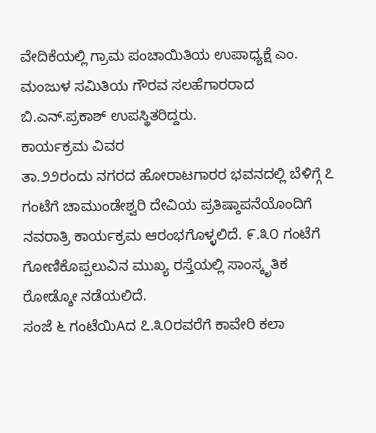ವೇದಿಕೆಯಲ್ಲಿ ಗ್ರಾಮ ಪಂಚಾಯಿತಿಯ ಉಪಾಧ್ಯಕ್ಷೆ ಎಂ. ಮಂಜುಳ ಸಮಿತಿಯ ಗೌರವ ಸಲಹೆಗಾರರಾದ ಬಿ.ಎನ್.ಪ್ರಕಾಶ್ ಉಪಸ್ಥಿತರಿದ್ದರು.
ಕಾರ್ಯಕ್ರಮ ವಿವರ
ತಾ.೨೨ರಂದು ನಗರದ ಹೋರಾಟಗಾರರ ಭವನದಲ್ಲಿ ಬೆಳಿಗ್ಗೆ ೭ ಗಂಟೆಗೆ ಚಾಮುಂಡೇಶ್ವರಿ ದೇವಿಯ ಪ್ರತಿಷ್ಠಾಪನೆಯೊಂದಿಗೆ ನವರಾತ್ರಿ ಕಾರ್ಯಕ್ರಮ ಆರಂಭಗೊಳ್ಳಲಿದೆ. ೯.೩೦ ಗಂಟೆಗೆ ಗೋಣಿಕೊಪ್ಪಲುವಿನ ಮುಖ್ಯ ರಸ್ತೆಯಲ್ಲಿ ಸಾಂಸ್ಕೃತಿಕ ರೋಡ್ಶೋ ನಡೆಯಲಿದೆ.
ಸಂಜೆ ೬ ಗಂಟೆಯಿAದ ೭.೩೦ರವರೆಗೆ ಕಾವೇರಿ ಕಲಾ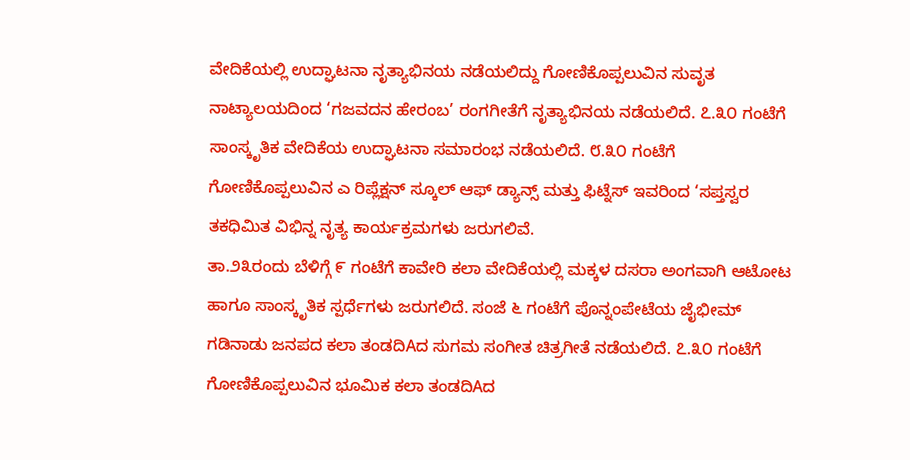ವೇದಿಕೆಯಲ್ಲಿ ಉದ್ಘಾಟನಾ ನೃತ್ಯಾಭಿನಯ ನಡೆಯಲಿದ್ದು ಗೋಣಿಕೊಪ್ಪಲುವಿನ ಸುವೃತ ನಾಟ್ಯಾಲಯದಿಂದ ‘ಗಜವದನ ಹೇರಂಬ’ ರಂಗಗೀತೆಗೆ ನೃತ್ಯಾಭಿನಯ ನಡೆಯಲಿದೆ. ೭.೩೦ ಗಂಟೆಗೆ ಸಾಂಸ್ಕೃತಿಕ ವೇದಿಕೆಯ ಉದ್ಘಾಟನಾ ಸಮಾರಂಭ ನಡೆಯಲಿದೆ. ೮.೩೦ ಗಂಟೆಗೆ ಗೋಣಿಕೊಪ್ಪಲುವಿನ ಎ ರಿಪ್ಲೆಕ್ಷನ್ ಸ್ಕೂಲ್ ಆಫ್ ಡ್ಯಾನ್ಸ್ ಮತ್ತು ಫಿಟ್ನೆಸ್ ಇವರಿಂದ ‘ಸಪ್ತಸ್ವರ ತಕಧಿಮಿತ ವಿಭಿನ್ನ ನೃತ್ಯ ಕಾರ್ಯಕ್ರಮಗಳು ಜರುಗಲಿವೆ.
ತಾ.೨೩ರಂದು ಬೆಳಿಗ್ಗೆ ೯ ಗಂಟೆಗೆ ಕಾವೇರಿ ಕಲಾ ವೇದಿಕೆಯಲ್ಲಿ ಮಕ್ಕಳ ದಸರಾ ಅಂಗವಾಗಿ ಆಟೋಟ ಹಾಗೂ ಸಾಂಸ್ಕೃತಿಕ ಸ್ಪರ್ಧೆಗಳು ಜರುಗಲಿದೆ. ಸಂಜೆ ೬ ಗಂಟೆಗೆ ಪೊನ್ನಂಪೇಟೆಯ ಜೈಭೀಮ್ ಗಡಿನಾಡು ಜನಪದ ಕಲಾ ತಂಡದಿAದ ಸುಗಮ ಸಂಗೀತ ಚಿತ್ರಗೀತೆ ನಡೆಯಲಿದೆ. ೭.೩೦ ಗಂಟೆಗೆ ಗೋಣಿಕೊಪ್ಪಲುವಿನ ಭೂಮಿಕ ಕಲಾ ತಂಡದಿAದ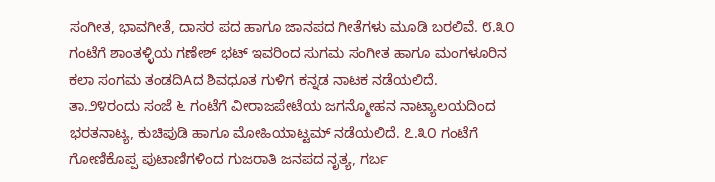ಸಂಗೀತ, ಭಾವಗೀತೆ, ದಾಸರ ಪದ ಹಾಗೂ ಜಾನಪದ ಗೀತೆಗಳು ಮೂಡಿ ಬರಲಿವೆ. ೮.೩೦ ಗಂಟೆಗೆ ಶಾಂತಳ್ಳಿಯ ಗಣೇಶ್ ಭಟ್ ಇವರಿಂದ ಸುಗಮ ಸಂಗೀತ ಹಾಗೂ ಮಂಗಳೂರಿನ ಕಲಾ ಸಂಗಮ ತಂಡದಿAದ ಶಿವಧೂತ ಗುಳಿಗ ಕನ್ನಡ ನಾಟಕ ನಡೆಯಲಿದೆ.
ತಾ.೨೪ರಂದು ಸಂಜೆ ೬ ಗಂಟೆಗೆ ವೀರಾಜಪೇಟೆಯ ಜಗನ್ಮೋಹನ ನಾಟ್ಯಾಲಯದಿಂದ ಭರತನಾಟ್ಯ, ಕುಚಿಪುಡಿ ಹಾಗೂ ಮೋಹಿಯಾಟ್ಟಮ್ ನಡೆಯಲಿದೆ. ೭.೩೦ ಗಂಟೆಗೆ ಗೋಣಿಕೊಪ್ಪ ಪುಟಾಣಿಗಳಿಂದ ಗುಜರಾತಿ ಜನಪದ ನೃತ್ಯ, ಗರ್ಬ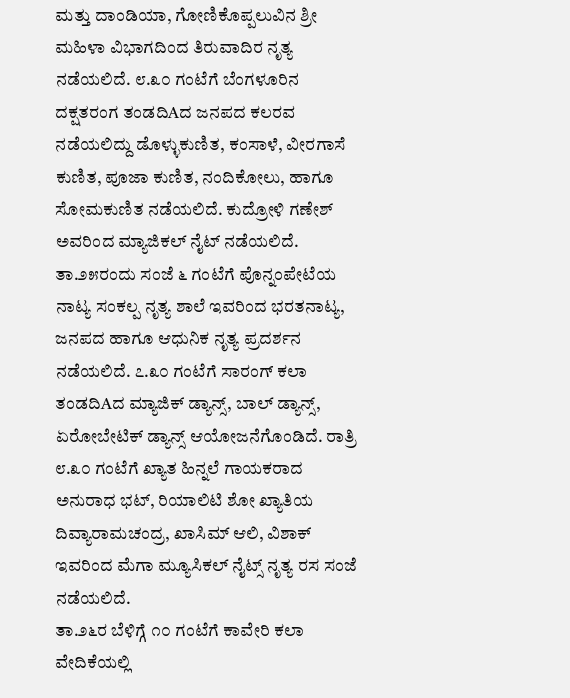ಮತ್ತು ದಾಂಡಿಯಾ, ಗೋಣಿಕೊಪ್ಪಲುವಿನ ಶ್ರೀ ಮಹಿಳಾ ವಿಭಾಗದಿಂದ ತಿರುವಾದಿರ ನೃತ್ಯ ನಡೆಯಲಿದೆ. ೮.೩೦ ಗಂಟೆಗೆ ಬೆಂಗಳೂರಿನ ದಕ್ಷತರಂಗ ತಂಡದಿAದ ಜನಪದ ಕಲರವ ನಡೆಯಲಿದ್ದು ಡೊಳ್ಳುಕುಣಿತ, ಕಂಸಾಳೆ, ವೀರಗಾಸೆ ಕುಣಿತ, ಪೂಜಾ ಕುಣಿತ, ನಂದಿಕೋಲು, ಹಾಗೂ ಸೋಮಕುಣಿತ ನಡೆಯಲಿದೆ. ಕುದ್ರೋಳಿ ಗಣೇಶ್ ಅವರಿಂದ ಮ್ಯಾಜಿಕಲ್ ನೈಟ್ ನಡೆಯಲಿದೆ.
ತಾ.೨೫ರಂದು ಸಂಜೆ ೬ ಗಂಟೆಗೆ ಪೊನ್ನಂಪೇಟೆಯ ನಾಟ್ಯ ಸಂಕಲ್ಪ ನೃತ್ಯ ಶಾಲೆ ಇವರಿಂದ ಭರತನಾಟ್ಯ, ಜನಪದ ಹಾಗೂ ಆಧುನಿಕ ನೃತ್ಯ ಪ್ರದರ್ಶನ ನಡೆಯಲಿದೆ. ೭.೩೦ ಗಂಟೆಗೆ ಸಾರಂಗ್ ಕಲಾ ತಂಡದಿAದ ಮ್ಯಾಜಿಕ್ ಡ್ಯಾನ್ಸ್, ಬಾಲ್ ಡ್ಯಾನ್ಸ್, ಏರೋಬೇಟಿಕ್ ಡ್ಯಾನ್ಸ್ ಆಯೋಜನೆಗೊಂಡಿದೆ. ರಾತ್ರಿ ೮.೩೦ ಗಂಟೆಗೆ ಖ್ಯಾತ ಹಿನ್ನಲೆ ಗಾಯಕರಾದ ಅನುರಾಧ ಭಟ್, ರಿಯಾಲಿಟಿ ಶೋ ಖ್ಯಾತಿಯ ದಿವ್ಯಾರಾಮಚಂದ್ರ, ಖಾಸಿಮ್ ಆಲಿ, ವಿಶಾಕ್ ಇವರಿಂದ ಮೆಗಾ ಮ್ಯೂಸಿಕಲ್ ನೈಟ್ಸ್ ನೃತ್ಯ ರಸ ಸಂಜೆ ನಡೆಯಲಿದೆ.
ತಾ.೨೬ರ ಬೆಳಿಗ್ಗೆ ೧೦ ಗಂಟೆಗೆ ಕಾವೇರಿ ಕಲಾ ವೇದಿಕೆಯಲ್ಲಿ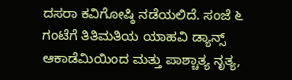ದಸರಾ ಕವಿಗೋಷ್ಠಿ ನಡೆಯಲಿದೆ. ಸಂಜೆ ೬ ಗಂಟೆಗೆ ತಿತಿಮತಿಯ ಯಾಹವಿ ಡ್ಯಾನ್ಸ್ ಆಕಾಡೆಮಿಯಿಂದ ಮತ್ತು ಪಾಶ್ಚಾತ್ಯ ನೃತ್ಯ,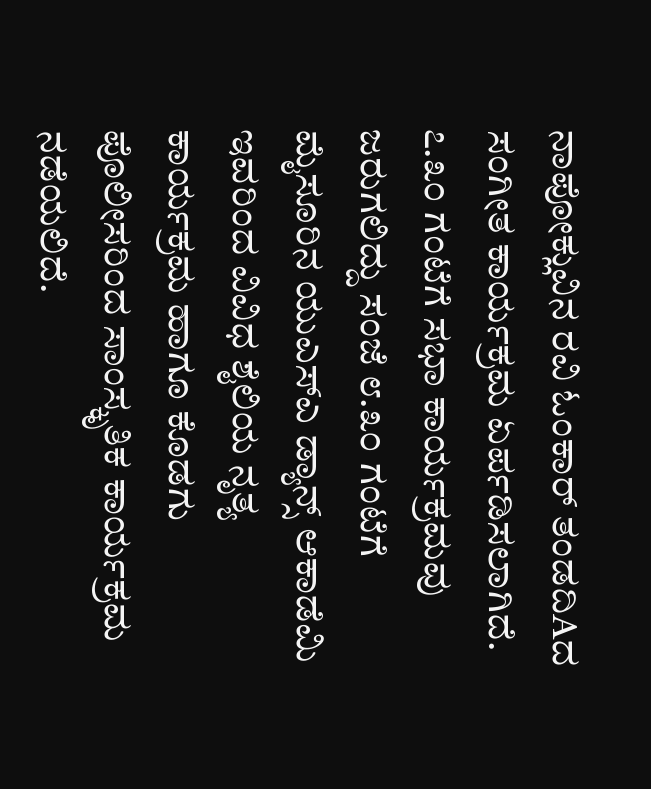ನಾಪೋಕ್ಲುವಿನ ರವಿ ಓಂಕಾರ್ ತಂಡದಿAದ ಸಂಗೀತ ಕಾರ್ಯಕ್ರಮ ಏರ್ಪಡಿಸಲಾಗಿದೆ. ೭.೩೦ ಗಂಟೆಗೆ ಸಭಾ ಕಾರ್ಯಕ್ರಮವು ಜರುಗಲಿದ್ದು ಸಂಜೆ ೮.೩೦ ಗಂಟೆಗೆ ಮೈಸೂರಿನ ಯುಎಸ್ಎ ಡ್ಯಾನ್ಸ್ ಆಕಾಡೆಮಿ ಇವರಿಂದ ವಿವಿಧ ಶೈಲಿಯ ನೃತ್ಯ ಕಾರ್ಯಕ್ರಮ ಹಾಗೂ ಕೊಡಗು ಪೊಲೀಸರಿಂದ ಸಾಂಸ್ಕೃತಿಕ ಕಾರ್ಯಕ್ರಮ ನಡೆಯಲಿದೆ.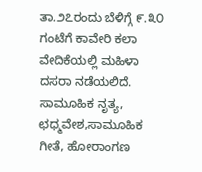ತಾ.೨೭ರಂದು ಬೆಳಿಗ್ಗೆ ೯.೩೦ ಗಂಟೆಗೆ ಕಾವೇರಿ ಕಲಾ ವೇದಿಕೆಯಲ್ಲಿ ಮಹಿಳಾ ದಸರಾ ನಡೆಯಲಿದೆ. ಸಾಮೂಹಿಕ ನೃತ್ಯ, ಛಧ್ಮವೇಶ,ಸಾಮೂಹಿಕ ಗೀತೆ, ಹೋರಾಂಗಣ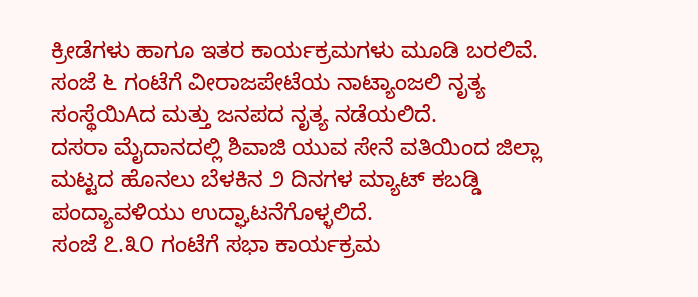ಕ್ರೀಡೆಗಳು ಹಾಗೂ ಇತರ ಕಾರ್ಯಕ್ರಮಗಳು ಮೂಡಿ ಬರಲಿವೆ. ಸಂಜೆ ೬ ಗಂಟೆಗೆ ವೀರಾಜಪೇಟೆಯ ನಾಟ್ಯಾಂಜಲಿ ನೃತ್ಯ ಸಂಸ್ಥೆಯಿAದ ಮತ್ತು ಜನಪದ ನೃತ್ಯ ನಡೆಯಲಿದೆ.
ದಸರಾ ಮೈದಾನದಲ್ಲಿ ಶಿವಾಜಿ ಯುವ ಸೇನೆ ವತಿಯಿಂದ ಜಿಲ್ಲಾ ಮಟ್ಟದ ಹೊನಲು ಬೆಳಕಿನ ೨ ದಿನಗಳ ಮ್ಯಾಟ್ ಕಬಡ್ಡಿ ಪಂದ್ಯಾವಳಿಯು ಉದ್ಘಾಟನೆಗೊಳ್ಳಲಿದೆ.
ಸಂಜೆ ೭.೩೦ ಗಂಟೆಗೆ ಸಭಾ ಕಾರ್ಯಕ್ರಮ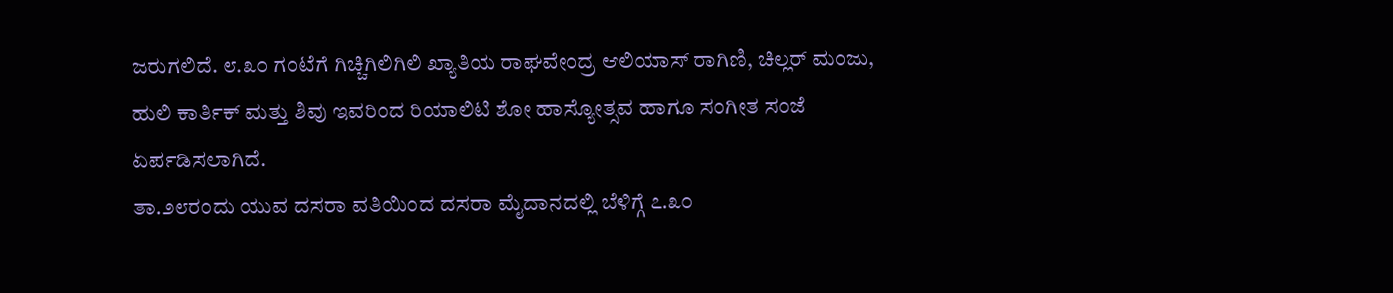ಜರುಗಲಿದೆ. ೮.೩೦ ಗಂಟೆಗೆ ಗಿಚ್ಚಿಗಿಲಿಗಿಲಿ ಖ್ಯಾತಿಯ ರಾಘವೇಂದ್ರ ಆಲಿಯಾಸ್ ರಾಗಿಣಿ, ಚಿಲ್ಲರ್ ಮಂಜು, ಹುಲಿ ಕಾರ್ತಿಕ್ ಮತ್ತು ಶಿವು ಇವರಿಂದ ರಿಯಾಲಿಟಿ ಶೋ ಹಾಸ್ಯೋತ್ಸವ ಹಾಗೂ ಸಂಗೀತ ಸಂಜೆ ಏರ್ಪಡಿಸಲಾಗಿದೆ.
ತಾ.೨೮ರಂದು ಯುವ ದಸರಾ ವತಿಯಿಂದ ದಸರಾ ಮೈದಾನದಲ್ಲಿ ಬೆಳಿಗ್ಗೆ ೭.೩೦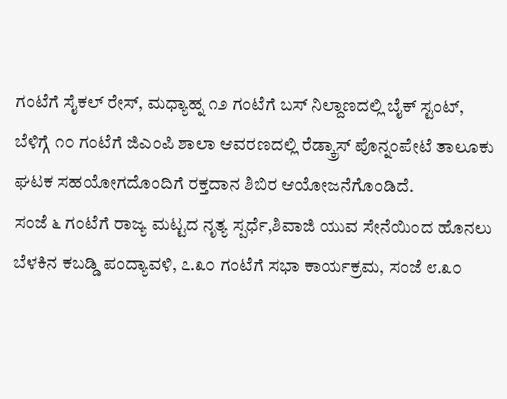ಗಂಟೆಗೆ ಸೈಕಲ್ ರೇಸ್, ಮಧ್ಯಾಹ್ನ ೧೨ ಗಂಟೆಗೆ ಬಸ್ ನಿಲ್ದಾಣದಲ್ಲಿ ಬೈಕ್ ಸ್ಟಂಟ್, ಬೆಳಿಗ್ಗೆ ೧೦ ಗಂಟೆಗೆ ಜಿಎಂಪಿ ಶಾಲಾ ಆವರಣದಲ್ಲಿ ರೆಡ್ಕ್ರಾಸ್ ಪೊನ್ನಂಪೇಟೆ ತಾಲೂಕು ಘಟಕ ಸಹಯೋಗದೊಂದಿಗೆ ರಕ್ತದಾನ ಶಿಬಿರ ಆಯೋಜನೆಗೊಂಡಿದೆ.
ಸಂಜೆ ೬ ಗಂಟೆಗೆ ರಾಜ್ಯ ಮಟ್ಟದ ನೃತ್ಯ ಸ್ಪರ್ಧೆ,ಶಿವಾಜಿ ಯುವ ಸೇನೆಯಿಂದ ಹೊನಲು ಬೆಳಕಿನ ಕಬಡ್ಡಿ ಪಂದ್ಯಾವಳಿ, ೭.೩೦ ಗಂಟೆಗೆ ಸಭಾ ಕಾರ್ಯಕ್ರಮ, ಸಂಜೆ ೮.೩೦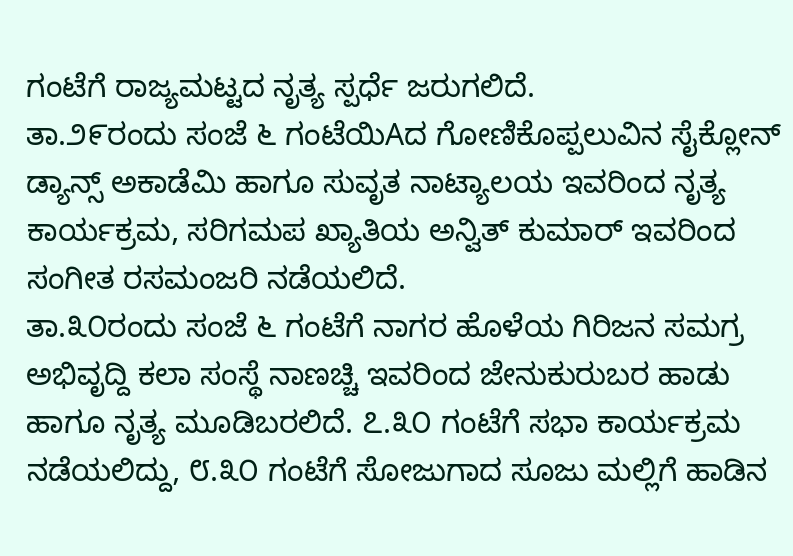ಗಂಟೆಗೆ ರಾಜ್ಯಮಟ್ಟದ ನೃತ್ಯ ಸ್ಪರ್ಧೆ ಜರುಗಲಿದೆ.
ತಾ.೨೯ರಂದು ಸಂಜೆ ೬ ಗಂಟೆಯಿAದ ಗೋಣಿಕೊಪ್ಪಲುವಿನ ಸೈಕ್ಲೋನ್ ಡ್ಯಾನ್ಸ್ ಅಕಾಡೆಮಿ ಹಾಗೂ ಸುವೃತ ನಾಟ್ಯಾಲಯ ಇವರಿಂದ ನೃತ್ಯ ಕಾರ್ಯಕ್ರಮ, ಸರಿಗಮಪ ಖ್ಯಾತಿಯ ಅನ್ವಿತ್ ಕುಮಾರ್ ಇವರಿಂದ ಸಂಗೀತ ರಸಮಂಜರಿ ನಡೆಯಲಿದೆ.
ತಾ.೩೦ರಂದು ಸಂಜೆ ೬ ಗಂಟೆಗೆ ನಾಗರ ಹೊಳೆಯ ಗಿರಿಜನ ಸಮಗ್ರ ಅಭಿವೃದ್ದಿ ಕಲಾ ಸಂಸ್ಥೆ ನಾಣಚ್ಚಿ ಇವರಿಂದ ಜೇನುಕುರುಬರ ಹಾಡು ಹಾಗೂ ನೃತ್ಯ ಮೂಡಿಬರಲಿದೆ. ೭.೩೦ ಗಂಟೆಗೆ ಸಭಾ ಕಾರ್ಯಕ್ರಮ ನಡೆಯಲಿದ್ದು, ೮.೩೦ ಗಂಟೆಗೆ ಸೋಜುಗಾದ ಸೂಜು ಮಲ್ಲಿಗೆ ಹಾಡಿನ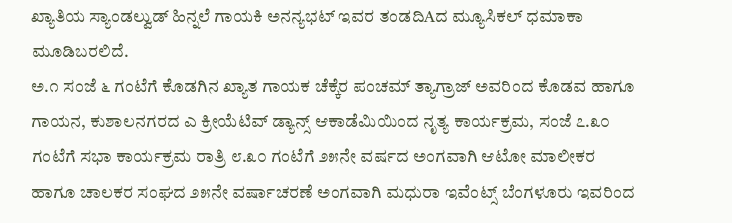ಖ್ಯಾತಿಯ ಸ್ಯಾಂಡಲ್ವುಡ್ ಹಿನ್ನಲೆ ಗಾಯಕಿ ಅನನ್ಯಭಟ್ ಇವರ ತಂಡದಿAದ ಮ್ಯೂಸಿಕಲ್ ಧಮಾಕಾ ಮೂಡಿಬರಲಿದೆ.
ಅ.೧ ಸಂಜೆ ೬ ಗಂಟೆಗೆ ಕೊಡಗಿನ ಖ್ಯಾತ ಗಾಯಕ ಚೆಕ್ಕೆರ ಪಂಚಮ್ ತ್ಯಾಗ್ರಾಜ್ ಅವರಿಂದ ಕೊಡವ ಹಾಗೂ ಗಾಯನ, ಕುಶಾಲನಗರದ ಎ ಕ್ರೀಯೆಟಿವ್ ಡ್ಯಾನ್ಸ್ ಆಕಾಡೆಮಿಯಿಂದ ನೃತ್ಯ ಕಾರ್ಯಕ್ರಮ, ಸಂಜೆ ೭.೩೦ ಗಂಟೆಗೆ ಸಭಾ ಕಾರ್ಯಕ್ರಮ ರಾತ್ರಿ ೮.೩೦ ಗಂಟೆಗೆ ೨೫ನೇ ವರ್ಷದ ಅಂಗವಾಗಿ ಆಟೋ ಮಾಲೀಕರ ಹಾಗೂ ಚಾಲಕರ ಸಂಘದ ೨೫ನೇ ವರ್ಷಾಚರಣೆ ಅಂಗವಾಗಿ ಮಧುರಾ ಇವೆಂಟ್ಸ್ ಬೆಂಗಳೂರು ಇವರಿಂದ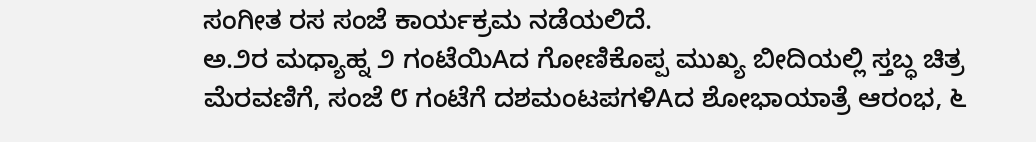ಸಂಗೀತ ರಸ ಸಂಜೆ ಕಾರ್ಯಕ್ರಮ ನಡೆಯಲಿದೆ.
ಅ.೨ರ ಮಧ್ಯಾಹ್ನ ೨ ಗಂಟೆಯಿAದ ಗೋಣಿಕೊಪ್ಪ ಮುಖ್ಯ ಬೀದಿಯಲ್ಲಿ ಸ್ತಬ್ಧ ಚಿತ್ರ ಮೆರವಣಿಗೆ, ಸಂಜೆ ೮ ಗಂಟೆಗೆ ದಶಮಂಟಪಗಳಿAದ ಶೋಭಾಯಾತ್ರೆ ಆರಂಭ, ೬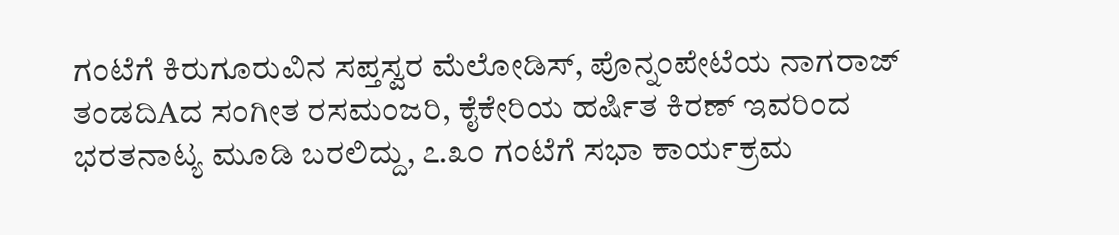ಗಂಟೆಗೆ ಕಿರುಗೂರುವಿನ ಸಪ್ತಸ್ವರ ಮೆಲೋಡಿಸ್, ಪೊನ್ನಂಪೇಟೆಯ ನಾಗರಾಜ್ ತಂಡದಿAದ ಸಂಗೀತ ರಸಮಂಜರಿ, ಕೈಕೇರಿಯ ಹರ್ಷಿತ ಕಿರಣ್ ಇವರಿಂದ ಭರತನಾಟ್ಯ ಮೂಡಿ ಬರಲಿದ್ದು, ೭.೩೦ ಗಂಟೆಗೆ ಸಭಾ ಕಾರ್ಯಕ್ರಮ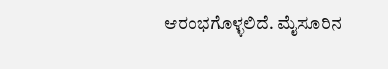ಆರಂಭಗೊಳ್ಳಲಿದೆ. ಮೈಸೂರಿನ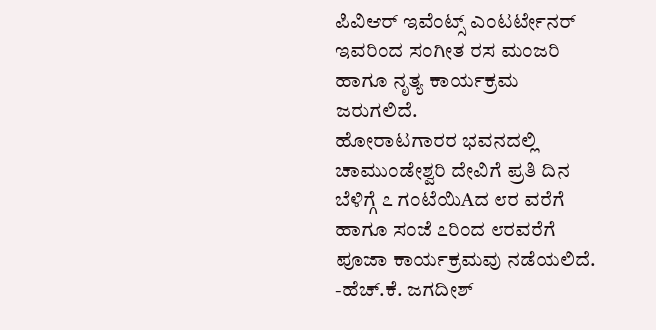ಪಿವಿಆರ್ ಇವೆಂಟ್ಸ್ ಎಂಟರ್ಟೇನರ್ ಇವರಿಂದ ಸಂಗೀತ ರಸ ಮಂಜರಿ ಹಾಗೂ ನೃತ್ಯ ಕಾರ್ಯಕ್ರಮ ಜರುಗಲಿದೆ.
ಹೋರಾಟಗಾರರ ಭವನದಲ್ಲಿ ಚಾಮುಂಡೇಶ್ವರಿ ದೇವಿಗೆ ಪ್ರತಿ ದಿನ ಬೆಳಿಗ್ಗೆ ೭ ಗಂಟೆಯಿAದ ೮ರ ವರೆಗೆ ಹಾಗೂ ಸಂಜೆ ೭ರಿಂದ ೮ರವರೆಗೆ ಪೂಜಾ ಕಾರ್ಯಕ್ರಮವು ನಡೆಯಲಿದೆ.
-ಹೆಚ್.ಕೆ. ಜಗದೀಶ್